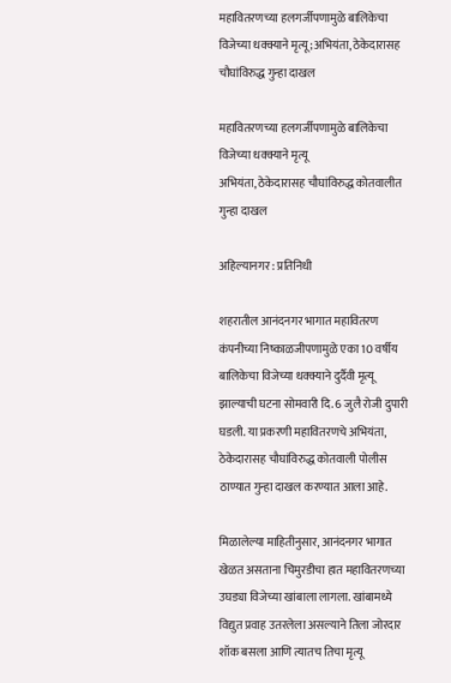महावितरणच्या हलगर्जीपणामुळे बालिकेचा विजेच्या धक्क्याने मृत्यू ;अभियंता, ठेकेदारासह चौघांविरुद्ध गुन्हा दाखल

महावितरणच्या हलगर्जीपणामुळे बालिकेचा विजेच्या धक्क्याने मृत्यू
अभियंता, ठेकेदारासह चौघांविरुद्ध कोतवालीत गुन्हा दाखल

अहिल्यानगर : प्रतिनिधी

शहरातील आनंदनगर भागात महावितरण कंपनीच्या निष्काळजीपणामुळे एका 10 वर्षीय बालिकेचा विजेच्या धक्क्याने दुर्दैवी मृत्यू झाल्याची घटना सोमवारी दि. 6 जुलै रोजी दुपारी घडली. या प्रकरणी महावितरणचे अभियंता, ठेकेदारासह चौघांविरुद्ध कोतवाली पोलीस ठाण्यात गुन्हा दाखल करण्यात आला आहे.

मिळालेल्या माहितीनुसार, आनंदनगर भागात खेळत असताना चिमुरडीचा हात महावितरणच्या उघड्या विजेच्या खांबाला लागला. खांबामध्ये विद्युत प्रवाह उतरलेला असल्याने तिला जोरदार शॉक बसला आणि त्यातच तिचा मृत्यू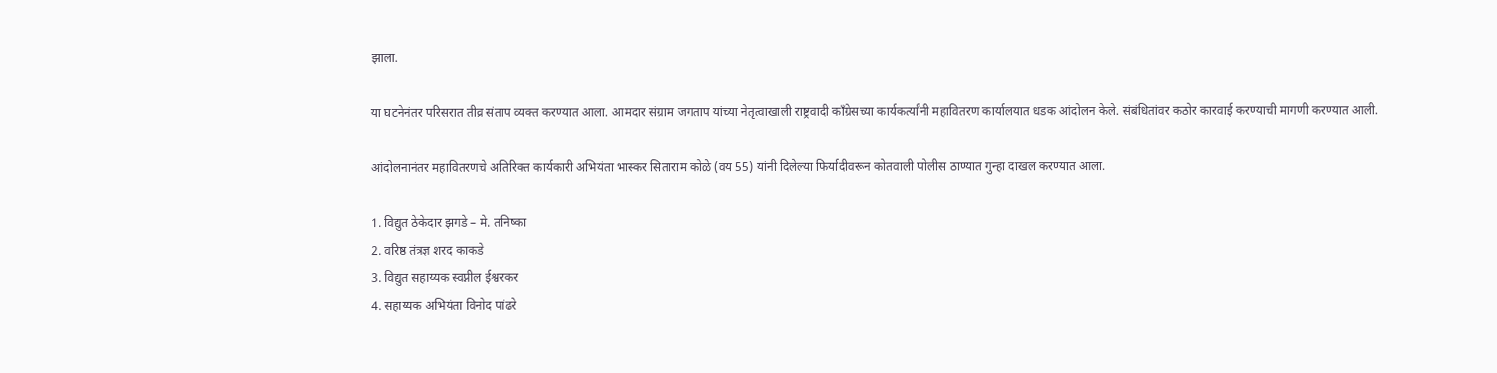झाला.

या घटनेनंतर परिसरात तीव्र संताप व्यक्त करण्यात आला. आमदार संग्राम जगताप यांच्या नेतृत्वाखाली राष्ट्रवादी काँग्रेसच्या कार्यकर्त्यांनी महावितरण कार्यालयात धडक आंदोलन केले. संबंधितांवर कठोर कारवाई करण्याची मागणी करण्यात आली.

आंदोलनानंतर महावितरणचे अतिरिक्त कार्यकारी अभियंता भास्कर सिताराम कोळे (वय 55) यांनी दिलेल्या फिर्यादीवरून कोतवाली पोलीस ठाण्यात गुन्हा दाखल करण्यात आला.

1. विद्युत ठेकेदार झगडे – मे. तनिष्का
2. वरिष्ठ तंत्रज्ञ शरद काकडे
3. विद्युत सहाय्यक स्वप्नील ईश्वरकर
4. सहाय्यक अभियंता विनोद पांढरे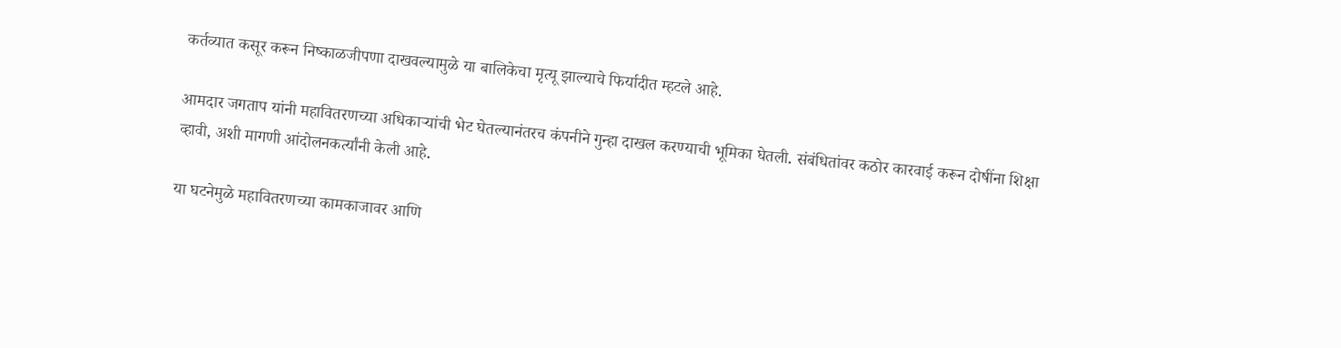कर्तव्यात कसूर करून निष्काळजीपणा दाखवल्यामुळे या बालिकेचा मृत्यू झाल्याचे फिर्यादीत म्हटले आहे.

आमदार जगताप यांनी महावितरणच्या अधिकाऱ्यांची भेट घेतल्यानंतरच कंपनीने गुन्हा दाखल करण्याची भूमिका घेतली. संबंधितांवर कठोर कारवाई करून दोषींना शिक्षा व्हावी, अशी मागणी आंदोलनकर्त्यांनी केली आहे.

या घटनेमुळे महावितरणच्या कामकाजावर आणि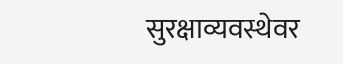सुरक्षाव्यवस्थेवर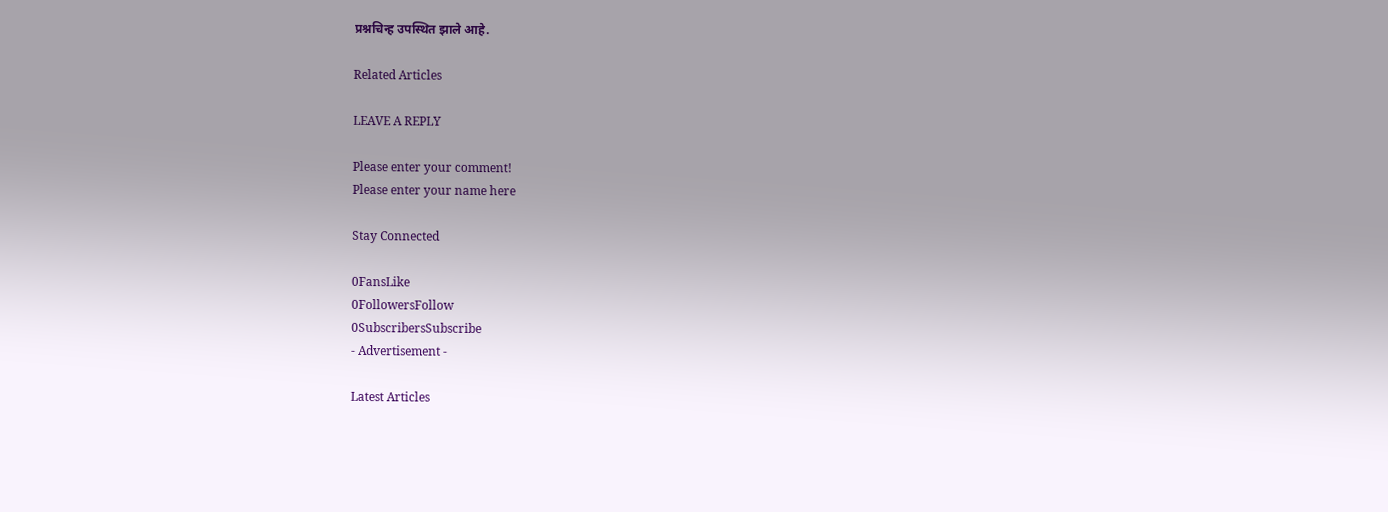प्रश्नचिन्ह उपस्थित झाले आहे.

Related Articles

LEAVE A REPLY

Please enter your comment!
Please enter your name here

Stay Connected

0FansLike
0FollowersFollow
0SubscribersSubscribe
- Advertisement -

Latest Articles